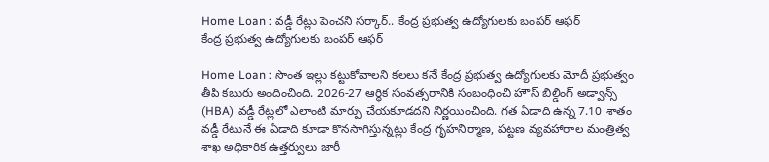Home Loan : వడ్డీ రేట్లు పెంచని సర్కార్.. కేంద్ర ప్రభుత్వ ఉద్యోగులకు బంపర్ ఆఫర్
కేంద్ర ప్రభుత్వ ఉద్యోగులకు బంపర్ ఆఫర్

Home Loan : సొంత ఇల్లు కట్టుకోవాలని కలలు కనే కేంద్ర ప్రభుత్వ ఉద్యోగులకు మోదీ ప్రభుత్వం తీపి కబురు అందించింది. 2026-27 ఆర్థిక సంవత్సరానికి సంబంధించి హౌస్ బిల్డింగ్ అడ్వాన్స్ (HBA) వడ్డీ రేట్లలో ఎలాంటి మార్పు చేయకూడదని నిర్ణయించింది. గత ఏడాది ఉన్న 7.10 శాతం వడ్డీ రేటునే ఈ ఏడాది కూడా కొనసాగిస్తున్నట్లు కేంద్ర గృహనిర్మాణ, పట్టణ వ్యవహారాల మంత్రిత్వ శాఖ అధికారిక ఉత్తర్వులు జారీ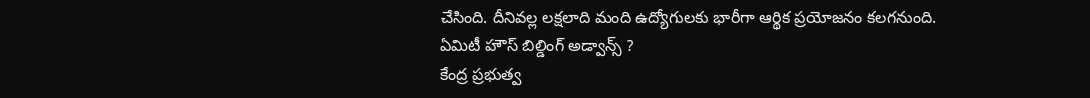చేసింది. దీనివల్ల లక్షలాది మంది ఉద్యోగులకు భారీగా ఆర్థిక ప్రయోజనం కలగనుంది.
ఏమిటీ హౌస్ బిల్డింగ్ అడ్వాన్స్ ?
కేంద్ర ప్రభుత్వ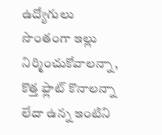ఉద్యోగులు సొంతంగా ఇల్లు నిర్మించుకోవాలన్నా, కొత్త ఫ్లాట్ కొనాలన్నా లేదా ఉన్న ఇంటిని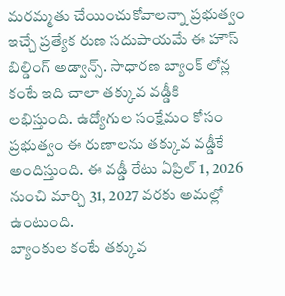మరమ్మతు చేయించుకోవాలన్నా ప్రభుత్వం ఇచ్చే ప్రత్యేక రుణ సదుపాయమే ఈ హౌస్ బిల్డింగ్ అడ్వాన్స్. సాధారణ బ్యాంక్ లోన్ల కంటే ఇది చాలా తక్కువ వడ్డీకి లభిస్తుంది. ఉద్యోగుల సంక్షేమం కోసం ప్రభుత్వం ఈ రుణాలను తక్కువ వడ్డీకే అందిస్తుంది. ఈ వడ్డీ రేటు ఏప్రిల్ 1, 2026 నుంచి మార్చి 31, 2027 వరకు అమల్లో ఉంటుంది.
బ్యాంకుల కంటే తక్కువ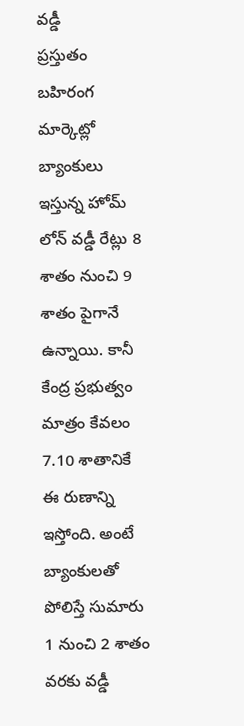వడ్డీ
ప్రస్తుతం బహిరంగ మార్కెట్లో బ్యాంకులు ఇస్తున్న హోమ్ లోన్ వడ్డీ రేట్లు 8 శాతం నుంచి 9 శాతం పైగానే ఉన్నాయి. కానీ కేంద్ర ప్రభుత్వం మాత్రం కేవలం 7.10 శాతానికే ఈ రుణాన్ని ఇస్తోంది. అంటే బ్యాంకులతో పోలిస్తే సుమారు 1 నుంచి 2 శాతం వరకు వడ్డీ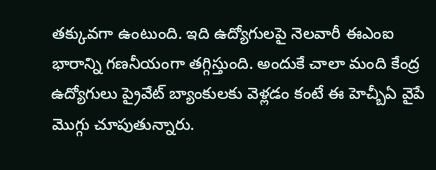తక్కువగా ఉంటుంది. ఇది ఉద్యోగులపై నెలవారీ ఈఎంఐ భారాన్ని గణనీయంగా తగ్గిస్తుంది. అందుకే చాలా మంది కేంద్ర ఉద్యోగులు ప్రైవేట్ బ్యాంకులకు వెళ్లడం కంటే ఈ హెచ్బీఏ వైపే మొగ్గు చూపుతున్నారు.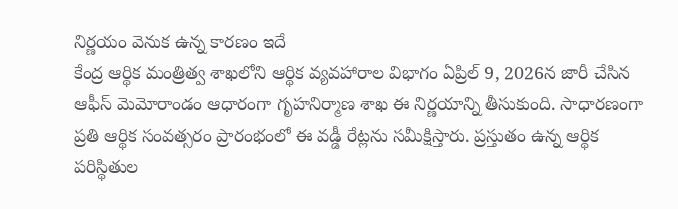నిర్ణయం వెనుక ఉన్న కారణం ఇదే
కేంద్ర ఆర్థిక మంత్రిత్వ శాఖలోని ఆర్థిక వ్యవహారాల విభాగం ఏప్రిల్ 9, 2026న జారీ చేసిన ఆఫీస్ మెమోరాండం ఆధారంగా గృహనిర్మాణ శాఖ ఈ నిర్ణయాన్ని తీసుకుంది. సాధారణంగా ప్రతి ఆర్థిక సంవత్సరం ప్రారంభంలో ఈ వడ్డీ రేట్లను సమీక్షిస్తారు. ప్రస్తుతం ఉన్న ఆర్థిక పరిస్థితుల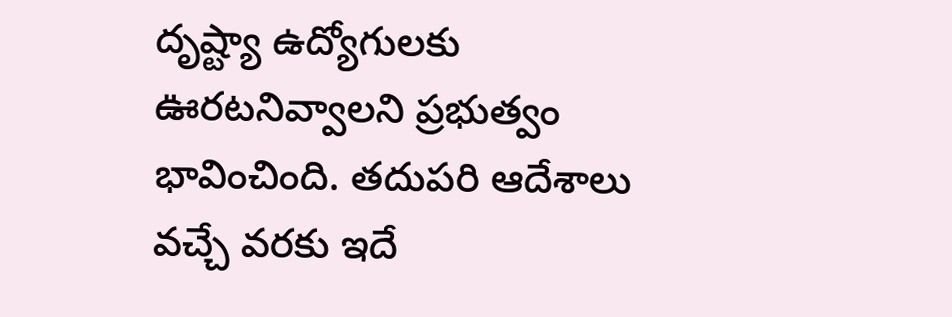దృష్ట్యా ఉద్యోగులకు ఊరటనివ్వాలని ప్రభుత్వం భావించింది. తదుపరి ఆదేశాలు వచ్చే వరకు ఇదే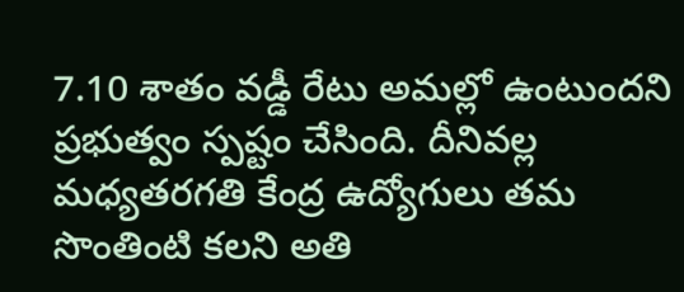7.10 శాతం వడ్డీ రేటు అమల్లో ఉంటుందని ప్రభుత్వం స్పష్టం చేసింది. దీనివల్ల మధ్యతరగతి కేంద్ర ఉద్యోగులు తమ సొంతింటి కలని అతి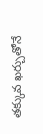తక్కువ ఖర్చుతోనే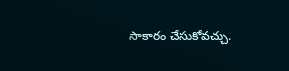సాకారం చేసుకోవచ్చు.